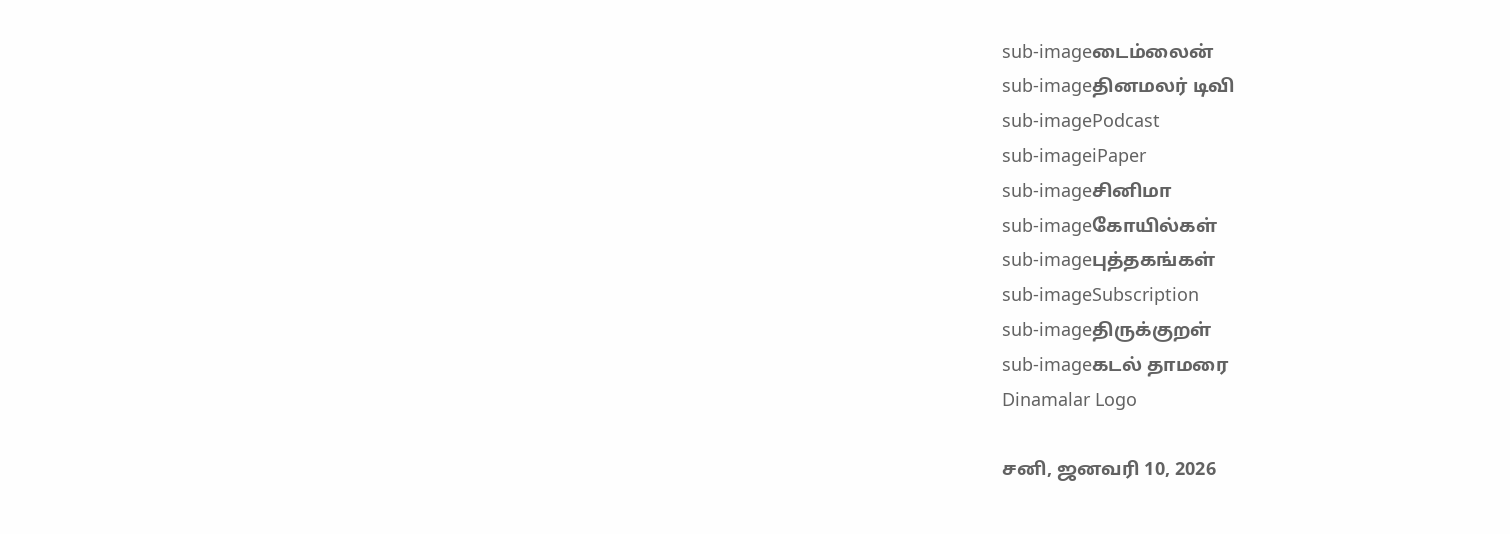sub-imageடைம்லைன்
sub-imageதினமலர் டிவி
sub-imagePodcast
sub-imageiPaper
sub-imageசினிமா
sub-imageகோயில்கள்
sub-imageபுத்தகங்கள்
sub-imageSubscription
sub-imageதிருக்குறள்
sub-imageகடல் தாமரை
Dinamalar Logo

சனி, ஜனவரி 10, 2026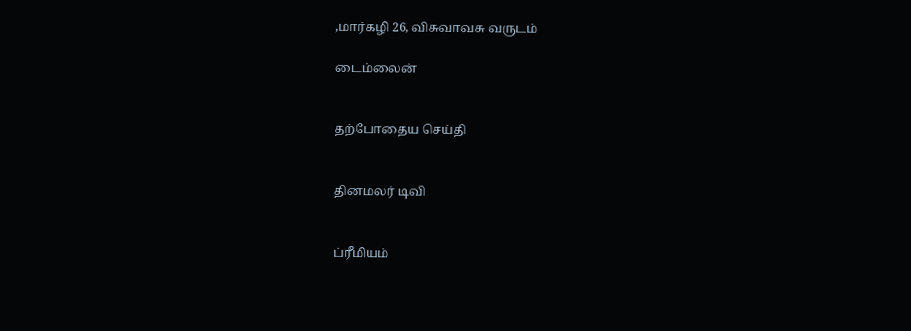,மார்கழி 26, விசுவாவசு வருடம்

டைம்லைன்


தற்போதைய செய்தி


தினமலர் டிவி


ப்ரீமியம்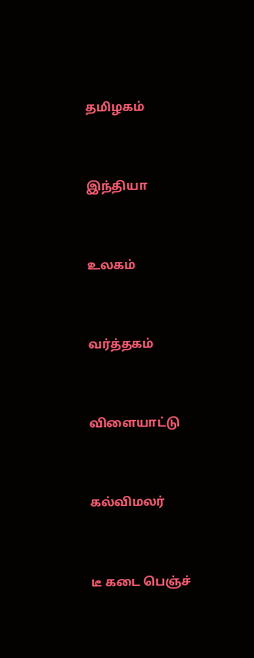தமிழகம்


இந்தியா


உலகம்


வர்த்தகம்


விளையாட்டு


கல்விமலர்


டீ கடை பெஞ்ச்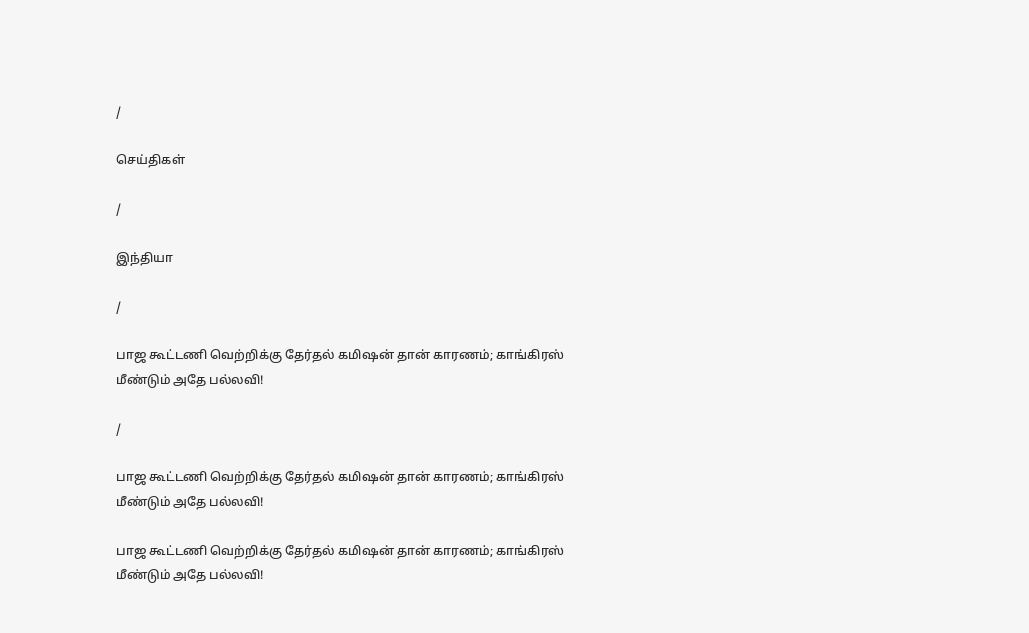/

செய்திகள்

/

இந்தியா

/

பாஜ கூட்டணி வெற்றிக்கு தேர்தல் கமிஷன் தான் காரணம்; காங்கிரஸ் மீண்டும் அதே பல்லவி!

/

பாஜ கூட்டணி வெற்றிக்கு தேர்தல் கமிஷன் தான் காரணம்; காங்கிரஸ் மீண்டும் அதே பல்லவி!

பாஜ கூட்டணி வெற்றிக்கு தேர்தல் கமிஷன் தான் காரணம்; காங்கிரஸ் மீண்டும் அதே பல்லவி!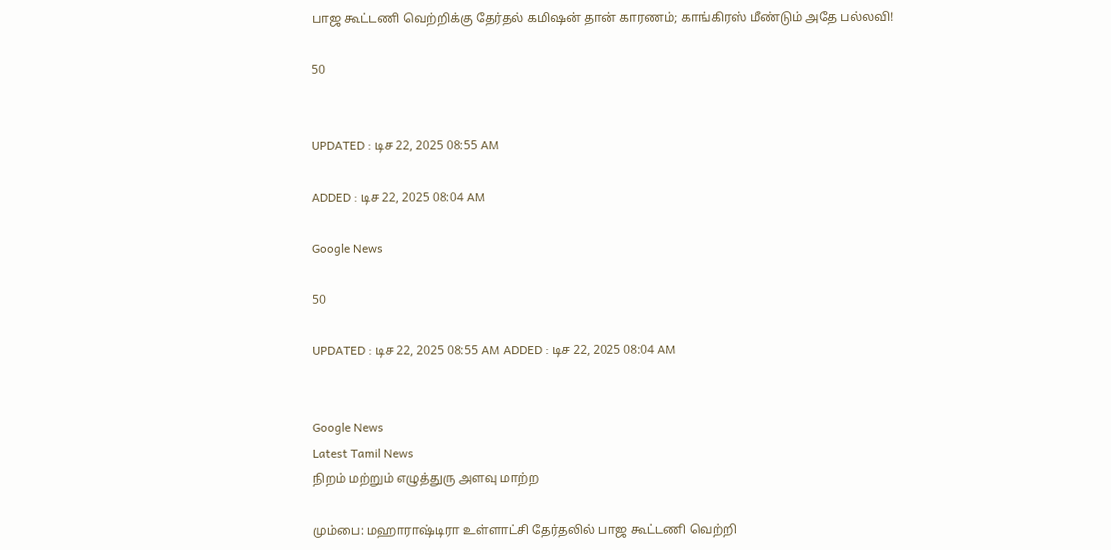பாஜ கூட்டணி வெற்றிக்கு தேர்தல் கமிஷன் தான் காரணம்; காங்கிரஸ் மீண்டும் அதே பல்லவி!

50


UPDATED : டிச 22, 2025 08:55 AM

ADDED : டிச 22, 2025 08:04 AM

Google News

50

UPDATED : டிச 22, 2025 08:55 AM ADDED : டிச 22, 2025 08:04 AM


Google News
Latest Tamil News
நிறம் மற்றும் எழுத்துரு அளவு மாற்ற

மும்பை: மஹாராஷ்டிரா உள்ளாட்சி தேர்தலில் பாஜ கூட்டணி வெற்றி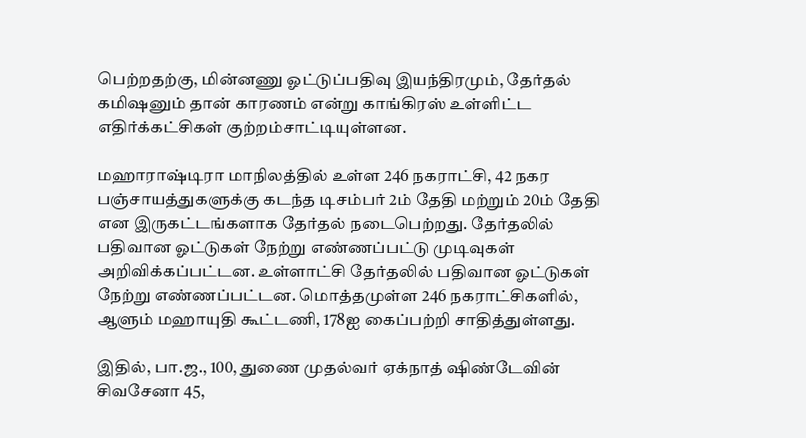பெற்றதற்கு, மின்னணு ஓட்டுப்பதிவு இயந்திரமும், தேர்தல் கமிஷனும் தான் காரணம் என்று காங்கிரஸ் உள்ளிட்ட எதிர்க்கட்சிகள் குற்றம்சாட்டியுள்ளன.

மஹாராஷ்டிரா மாநிலத்தில் உள்ள 246 நகராட்சி, 42 நகர பஞ்சாயத்துகளுக்கு கடந்த டிசம்பர் 2ம் தேதி மற்றும் 20ம் தேதி என இருகட்டங்களாக தேர்தல் நடைபெற்றது. தேர்தலில் பதிவான ஓட்டுகள் நேற்று எண்ணப்பட்டு முடிவுகள் அறிவிக்கப்பட்டன. உள்ளாட்சி தேர்தலில் பதிவான ஓட்டுகள் நேற்று எண்ணப்பட்டன. மொத்தமுள்ள 246 நகராட்சிகளில், ஆளும் மஹாயுதி கூட்டணி, 178ஐ கைப்பற்றி சாதித்துள்ளது.

இதில், பா.ஜ., 100, துணை முதல்வர் ஏக்நாத் ஷிண்டேவின் சிவசேனா 45,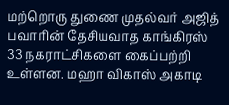மற்றொரு துணை முதல்வர் அஜித் பவாரின் தேசியவாத காங்கிரஸ் 33 நகராட்சிகளை கைப்பற்றி உள்ளன. மஹா விகாஸ் அகாடி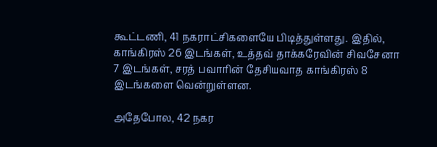கூட்டணி, 41 நகராட்சிகளையே பிடித்துள்ளது. இதில், காங்கிரஸ் 26 இடங்கள், உத்தவ் தாக்கரேவின் சிவசேனா 7 இடங்கள், சரத் பவாரின் தேசியவாத காங்கிரஸ் 8 இடங்களை வென்றுள்ளன.

அதேபோல, 42 நகர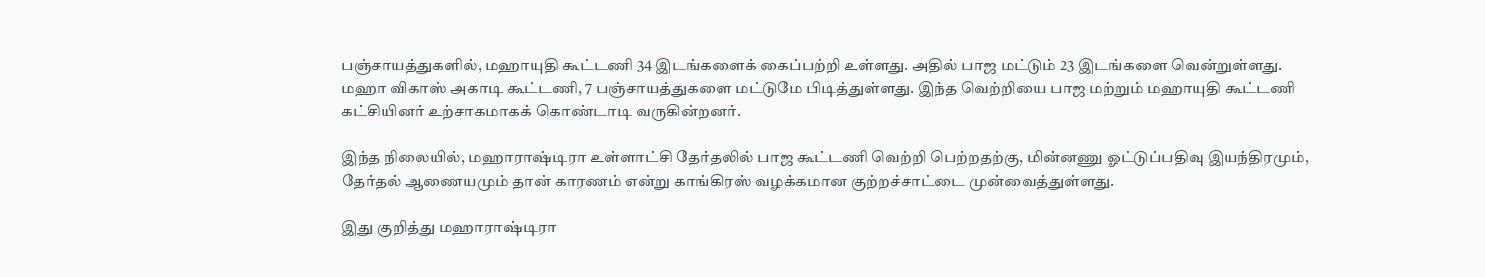பஞ்சாயத்துகளில், மஹாயுதி கூட்டணி 34 இடங்களைக் கைப்பற்றி உள்ளது. அதில் பாஜ மட்டும் 23 இடங்களை வென்றுள்ளது. மஹா விகாஸ் அகாடி கூட்டணி, 7 பஞ்சாயத்துகளை மட்டுமே பிடித்துள்ளது. இந்த வெற்றியை பாஜ மற்றும் மஹாயுதி கூட்டணி கட்சியினர் உற்சாகமாகக் கொண்டாடி வருகின்றனர்.

இந்த நிலையில், மஹாராஷ்டிரா உள்ளாட்சி தேர்தலில் பாஜ கூட்டணி வெற்றி பெற்றதற்கு, மின்னணு ஓட்டுப்பதிவு இயந்திரமும், தேர்தல் ஆணையமும் தான் காரணம் என்று காங்கிரஸ் வழக்கமான குற்றச்சாட்டை முன்வைத்துள்ளது.

இது குறித்து மஹாராஷ்டிரா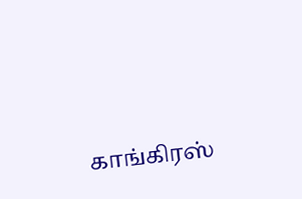காங்கிரஸ்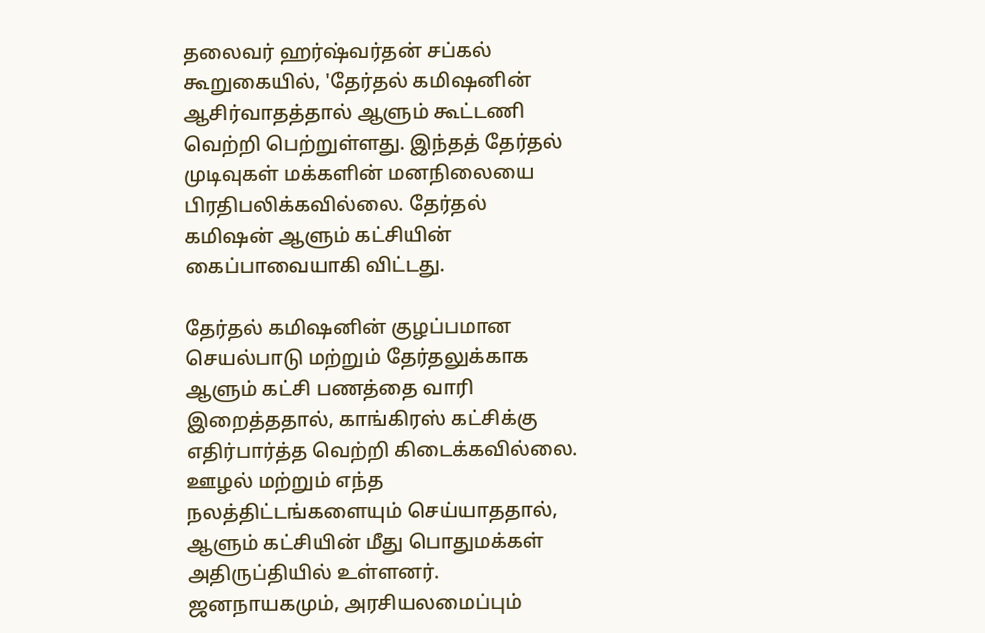தலைவர் ஹர்ஷ்வர்தன் சப்கல் கூறுகையில், 'தேர்தல் கமிஷனின் ஆசிர்வாதத்தால் ஆளும் கூட்டணி வெற்றி பெற்றுள்ளது. இந்தத் தேர்தல் முடிவுகள் மக்களின் மனநிலையை பிரதிபலிக்கவில்லை. தேர்தல் கமிஷன் ஆளும் கட்சியின் கைப்பாவையாகி விட்டது.

தேர்தல் கமிஷனின் குழப்பமான செயல்பாடு மற்றும் தேர்தலுக்காக ஆளும் கட்சி பணத்தை வாரி இறைத்ததால், காங்கிரஸ் கட்சிக்கு எதிர்பார்த்த வெற்றி கிடைக்கவில்லை. ஊழல் மற்றும் எந்த நலத்திட்டங்களையும் செய்யாததால், ஆளும் கட்சியின் மீது பொதுமக்கள் அதிருப்தியில் உள்ளனர். ஜனநாயகமும், அரசியலமைப்பும்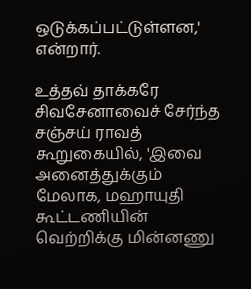ஒடுக்கப்பட்டுள்ளன,' என்றார்.

உத்தவ் தாக்கரே சிவசேனாவைச் சேர்ந்த சஞ்சய் ராவத் கூறுகையில், 'இவை அனைத்துக்கும் மேலாக, மஹாயுதி கூட்டணியின் வெற்றிக்கு மின்னணு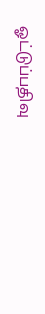ஓட்டுப்பதிவு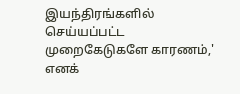இயந்திரங்களில் செய்யப்பட்ட முறைகேடுகளே காரணம்,' எனக்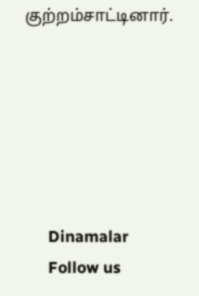குற்றம்சாட்டினார்.






      Dinamalar
      Follow us